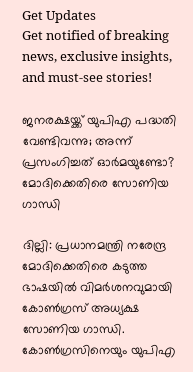Get Updates
Get notified of breaking news, exclusive insights, and must-see stories!

ജനരക്ഷയ്ക്ക് യുപിഎ പദ്ധതി വേണ്ടിവന്നു; അന്ന് പ്രസംഗിച്ചത് ഓര്‍മയുണ്ടോ? മോദിക്കെതിരെ സോണിയ ഗാന്ധി

ദില്ലി: പ്രധാനമന്ത്രി നരേന്ദ്ര മോദിക്കെതിരെ കടുത്ത ഭാഷയില്‍ വിമര്‍ശനവുമായി കോണ്‍ഗ്രസ് അധ്യക്ഷ സോണിയ ഗാന്ധി. കോണ്‍ഗ്രസിനെയും യുപിഎ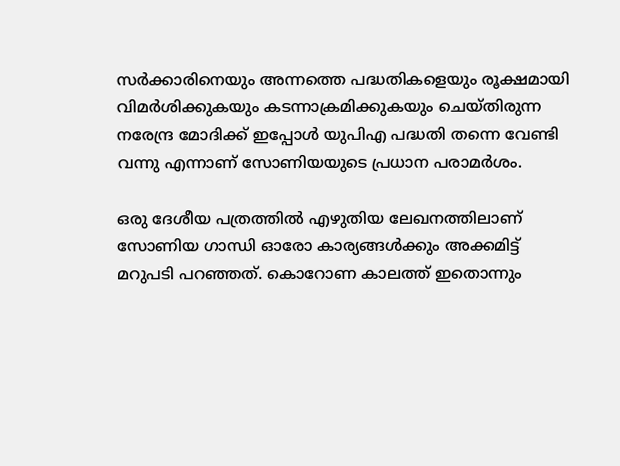സര്‍ക്കാരിനെയും അന്നത്തെ പദ്ധതികളെയും രൂക്ഷമായി വിമര്‍ശിക്കുകയും കടന്നാക്രമിക്കുകയും ചെയ്തിരുന്ന നരേന്ദ്ര മോദിക്ക് ഇപ്പോള്‍ യുപിഎ പദ്ധതി തന്നെ വേണ്ടി വന്നു എന്നാണ് സോണിയയുടെ പ്രധാന പരാമര്‍ശം.

ഒരു ദേശീയ പത്രത്തില്‍ എഴുതിയ ലേഖനത്തിലാണ് സോണിയ ഗാന്ധി ഓരോ കാര്യങ്ങള്‍ക്കും അക്കമിട്ട് മറുപടി പറഞ്ഞത്. കൊറോണ കാലത്ത് ഇതൊന്നും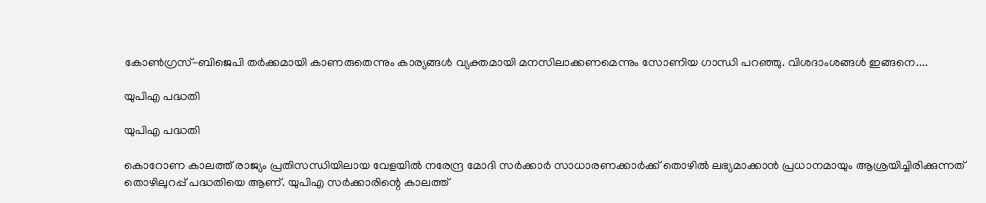കോണ്‍ഗ്രസ്-ബിജെപി തര്‍ക്കമായി കാണരുതെന്നും കാര്യങ്ങള്‍ വ്യക്തമായി മനസിലാക്കണമെന്നും സോണിയ ഗാന്ധി പറഞ്ഞു. വിശദാംശങ്ങള്‍ ഇങ്ങനെ....

യുപിഎ പദ്ധതി

യുപിഎ പദ്ധതി

കൊറോണ കാലത്ത് രാജ്യം പ്രതിസന്ധിയിലായ വേളയില്‍ നരേന്ദ്ര മോദി സര്‍ക്കാര്‍ സാധാരണക്കാര്‍ക്ക് തൊഴില്‍ ലഭ്യമാക്കാന്‍ പ്രധാനമായും ആശ്രയിച്ചിരിക്കുന്നത് തൊഴിലുറപ്പ് പദ്ധതിയെ ആണ്. യുപിഎ സര്‍ക്കാരിന്റെ കാലത്ത്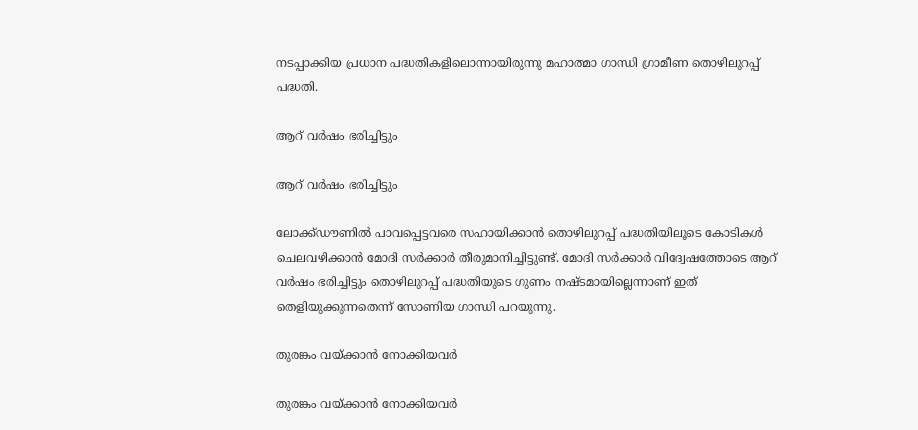നടപ്പാക്കിയ പ്രധാന പദ്ധതികളിലൊന്നായിരുന്നു മഹാത്മാ ഗാന്ധി ഗ്രാമീണ തൊഴിലുറപ്പ് പദ്ധതി.

ആറ് വര്‍ഷം ഭരിച്ചിട്ടും

ആറ് വര്‍ഷം ഭരിച്ചിട്ടും

ലോക്ക്ഡൗണില്‍ പാവപ്പെട്ടവരെ സഹായിക്കാന്‍ തൊഴിലുറപ്പ് പദ്ധതിയിലൂടെ കോടികള്‍ ചെലവഴിക്കാന്‍ മോദി സര്‍ക്കാര്‍ തീരുമാനിച്ചിട്ടുണ്ട്. മോദി സര്‍ക്കാര്‍ വിദ്വേഷത്തോടെ ആറ് വര്‍ഷം ഭരിച്ചിട്ടും തൊഴിലുറപ്പ് പദ്ധതിയുടെ ഗുണം നഷ്ടമായില്ലെന്നാണ് ഇത് തെളിയുക്കുന്നതെന്ന് സോണിയ ഗാന്ധി പറയുന്നു.

തുരങ്കം വയ്ക്കാന്‍ നോക്കിയവര്‍

തുരങ്കം വയ്ക്കാന്‍ നോക്കിയവര്‍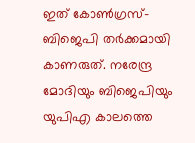ഇത് കോണ്‍ഗ്രസ്-ബിജെപി തര്‍ക്കമായി കാണരുത്. നരേന്ദ്ര മോദിയും ബിജെപിയും യുപിഎ കാലത്തെ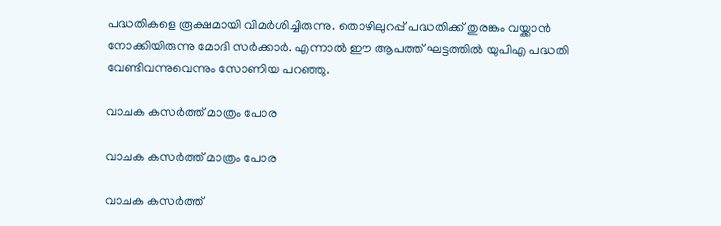പദ്ധതികളെ രൂക്ഷമായി വിമര്‍ശിച്ചിരുന്നു. തൊഴിലുറപ്പ് പദ്ധതിക്ക് തുരങ്കം വയ്ക്കാന്‍ നോക്കിയിരുന്നു മോദി സര്‍ക്കാര്‍. എന്നാല്‍ ഈ ആപത്ത് ഘട്ടത്തില്‍ യുപിഎ പദ്ധതി വേണ്ടിവന്നുവെന്നും സോണിയ പറഞ്ഞു.

വാചക കസര്‍ത്ത് മാത്രം പോര

വാചക കസര്‍ത്ത് മാത്രം പോര

വാചക കസര്‍ത്ത്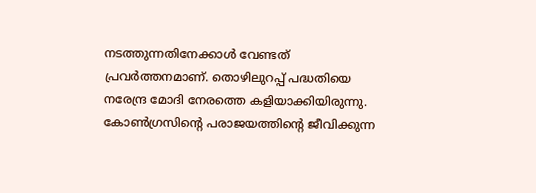നടത്തുന്നതിനേക്കാള്‍ വേണ്ടത് പ്രവര്‍ത്തനമാണ്. തൊഴിലുറപ്പ് പദ്ധതിയെ നരേന്ദ്ര മോദി നേരത്തെ കളിയാക്കിയിരുന്നു. കോണ്‍ഗ്രസിന്റെ പരാജയത്തിന്റെ ജീവിക്കുന്ന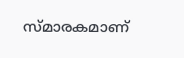സ്മാരകമാണ്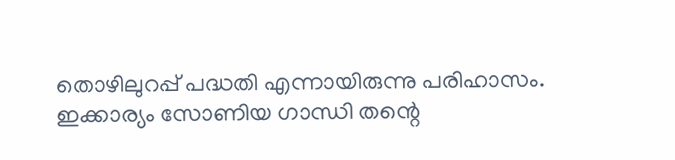തൊഴിലുറപ്പ് പദ്ധതി എന്നായിരുന്നു പരിഹാസം. ഇക്കാര്യം സോണിയ ഗാന്ധി തന്റെ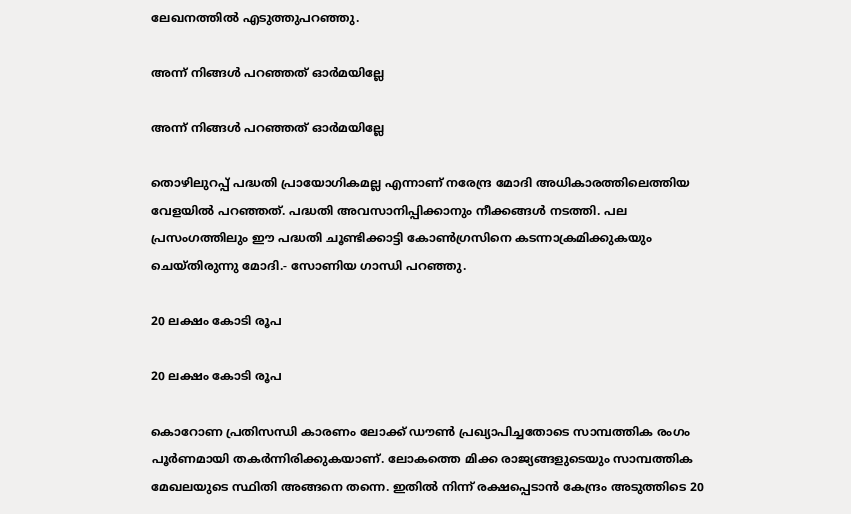ലേഖനത്തില്‍ എടുത്തുപറഞ്ഞു.

അന്ന് നിങ്ങള്‍ പറഞ്ഞത് ഓര്‍മയില്ലേ

അന്ന് നിങ്ങള്‍ പറഞ്ഞത് ഓര്‍മയില്ലേ

തൊഴിലുറപ്പ് പദ്ധതി പ്രായോഗികമല്ല എന്നാണ് നരേന്ദ്ര മോദി അധികാരത്തിലെത്തിയ വേളയില്‍ പറഞ്ഞത്. പദ്ധതി അവസാനിപ്പിക്കാനും നീക്കങ്ങള്‍ നടത്തി. പല പ്രസംഗത്തിലും ഈ പദ്ധതി ചൂണ്ടിക്കാട്ടി കോണ്‍ഗ്രസിനെ കടന്നാക്രമിക്കുകയും ചെയ്തിരുന്നു മോദി.- സോണിയ ഗാന്ധി പറഞ്ഞു.

20 ലക്ഷം കോടി രൂപ

20 ലക്ഷം കോടി രൂപ

കൊറോണ പ്രതിസന്ധി കാരണം ലോക്ക് ഡൗണ്‍ പ്രഖ്യാപിച്ചതോടെ സാമ്പത്തിക രംഗം പൂര്‍ണമായി തകര്‍ന്നിരിക്കുകയാണ്. ലോകത്തെ മിക്ക രാജ്യങ്ങളുടെയും സാമ്പത്തിക മേഖലയുടെ സ്ഥിതി അങ്ങനെ തന്നെ. ഇതില്‍ നിന്ന് രക്ഷപ്പെടാന്‍ കേന്ദ്രം അടുത്തിടെ 20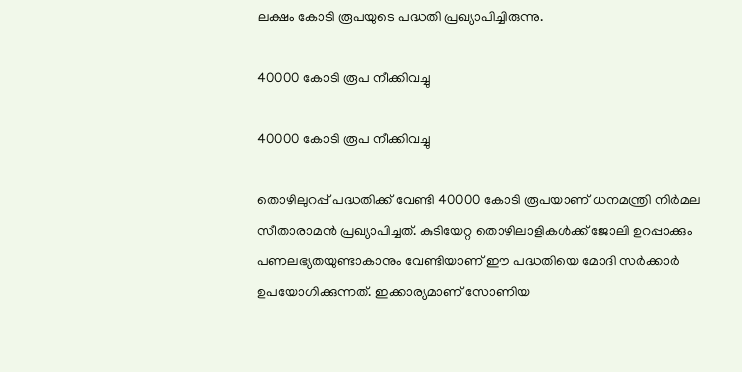ലക്ഷം കോടി രൂപയുടെ പദ്ധതി പ്രഖ്യാപിച്ചിരുന്നു.

40000 കോടി രൂപ നീക്കിവച്ചു

40000 കോടി രൂപ നീക്കിവച്ചു

തൊഴിലുറപ്പ് പദ്ധതിക്ക് വേണ്ടി 40000 കോടി രൂപയാണ് ധനമന്ത്രി നിര്‍മല സീതാരാമന്‍ പ്രഖ്യാപിച്ചത്. കുടിയേറ്റ തൊഴിലാളികള്‍ക്ക് ജോലി ഉറപ്പാക്കും പണലഭ്യതയുണ്ടാകാനും വേണ്ടിയാണ് ഈ പദ്ധതിയെ മോദി സര്‍ക്കാര്‍ ഉപയോഗിക്കുന്നത്. ഇക്കാര്യമാണ് സോണിയ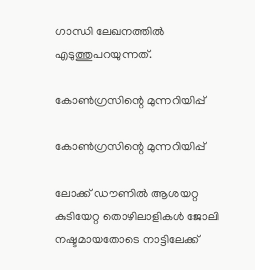ഗാന്ധി ലേഖനത്തില്‍ എടുത്തുപറയുന്നത്.

കോണ്‍ഗ്രസിന്റെ മുന്നറിയിപ്പ്

കോണ്‍ഗ്രസിന്റെ മുന്നറിയിപ്പ്

ലോക്ക് ഡൗണില്‍ ആശയറ്റ കുടിയേറ്റ തൊഴിലാളികള്‍ ജോലി നഷ്ടമായതോടെ നാട്ടിലേക്ക്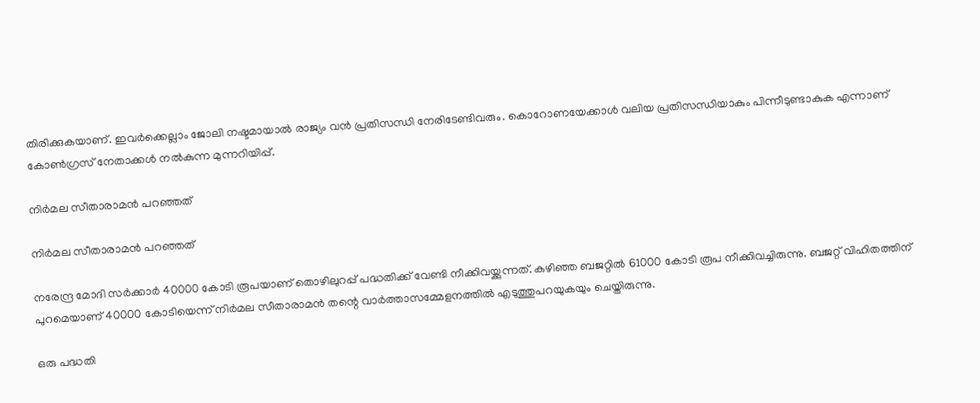തിരിക്കുകയാണ്. ഇവര്‍ക്കെല്ലാം ജോലി നഷ്ടമായാല്‍ രാജ്യം വന്‍ പ്രതിസന്ധി നേരിടേണ്ടിവരും. കൊറോണയേക്കാള്‍ വലിയ പ്രതിസന്ധിയാകും പിന്നീടുണ്ടാകുക എന്നാണ് കോണ്‍ഗ്രസ് നേതാക്കള്‍ നല്‍കുന്ന മുന്നറിയിപ്പ്.

നിര്‍മല സീതാരാമന്‍ പറഞ്ഞത്

നിര്‍മല സീതാരാമന്‍ പറഞ്ഞത്

നരേന്ദ്ര മോദി സര്‍ക്കാര്‍ 40000 കോടി രൂപയാണ് തൊഴിലുറപ്പ് പദ്ധതിക്ക് വേണ്ടി നീക്കിവയ്ക്കുന്നത്. കഴിഞ്ഞ ബജറ്റില്‍ 61000 കോടി രൂപ നീക്കിവച്ചിരുന്നു. ബജറ്റ് വിഹിതത്തിന് പുറമെയാണ് 40000 കോടിയെന്ന് നിര്‍മല സീതാരാമന്‍ തന്റെ വാര്‍ത്താസമ്മേളനത്തില്‍ എടുത്തുപറയുകയും ചെയ്തിരുന്നു.

ഒരു പദ്ധതി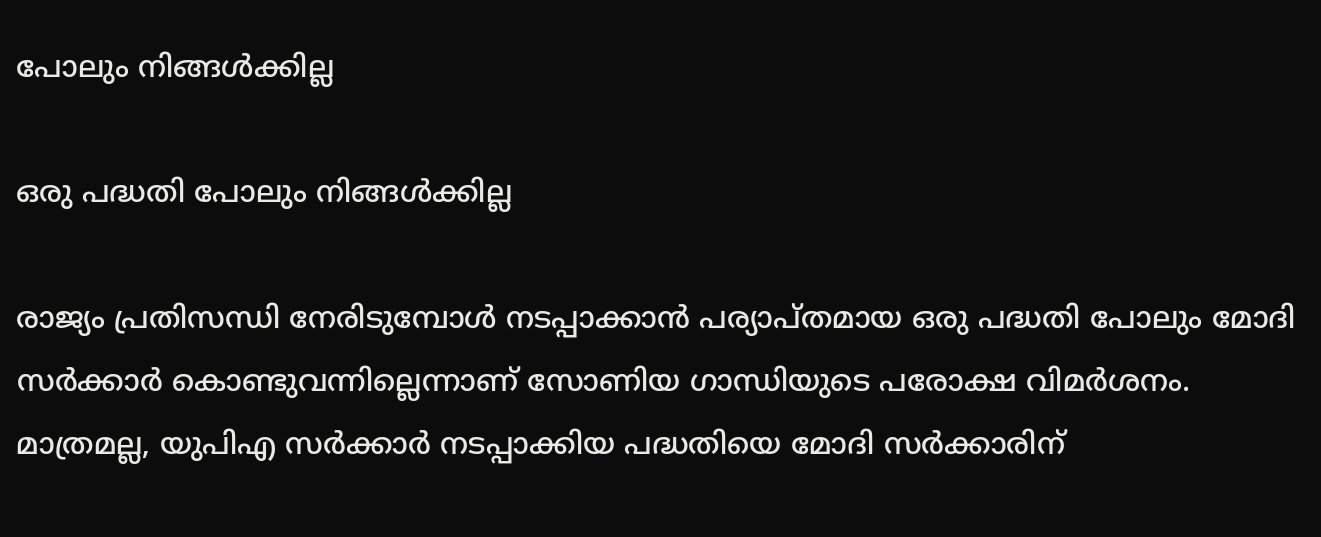പോലും നിങ്ങള്‍ക്കില്ല

ഒരു പദ്ധതി പോലും നിങ്ങള്‍ക്കില്ല

രാജ്യം പ്രതിസന്ധി നേരിടുമ്പോള്‍ നടപ്പാക്കാന്‍ പര്യാപ്തമായ ഒരു പദ്ധതി പോലും മോദി സര്‍ക്കാര്‍ കൊണ്ടുവന്നില്ലെന്നാണ് സോണിയ ഗാന്ധിയുടെ പരോക്ഷ വിമര്‍ശനം. മാത്രമല്ല, യുപിഎ സര്‍ക്കാര്‍ നടപ്പാക്കിയ പദ്ധതിയെ മോദി സര്‍ക്കാരിന്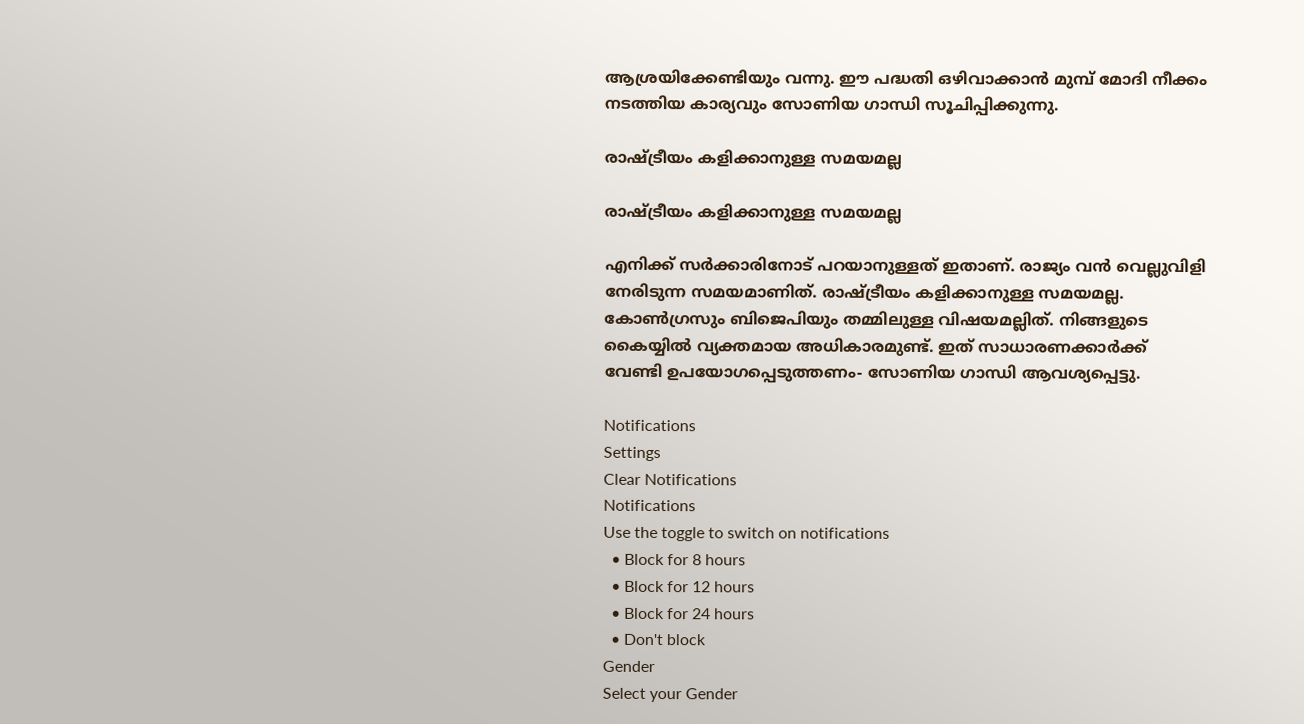ആശ്രയിക്കേണ്ടിയും വന്നു. ഈ പദ്ധതി ഒഴിവാക്കാന്‍ മുമ്പ് മോദി നീക്കം നടത്തിയ കാര്യവും സോണിയ ഗാന്ധി സൂചിപ്പിക്കുന്നു.

രാഷ്ട്രീയം കളിക്കാനുള്ള സമയമല്ല

രാഷ്ട്രീയം കളിക്കാനുള്ള സമയമല്ല

എനിക്ക് സര്‍ക്കാരിനോട് പറയാനുള്ളത് ഇതാണ്. രാജ്യം വന്‍ വെല്ലുവിളി നേരിടുന്ന സമയമാണിത്. രാഷ്ട്രീയം കളിക്കാനുള്ള സമയമല്ല. കോണ്‍ഗ്രസും ബിജെപിയും തമ്മിലുള്ള വിഷയമല്ലിത്. നിങ്ങളുടെ കൈയ്യില്‍ വ്യക്തമായ അധികാരമുണ്ട്. ഇത് സാധാരണക്കാര്‍ക്ക് വേണ്ടി ഉപയോഗപ്പെടുത്തണം- സോണിയ ഗാന്ധി ആവശ്യപ്പെട്ടു.

Notifications
Settings
Clear Notifications
Notifications
Use the toggle to switch on notifications
  • Block for 8 hours
  • Block for 12 hours
  • Block for 24 hours
  • Don't block
Gender
Select your Gender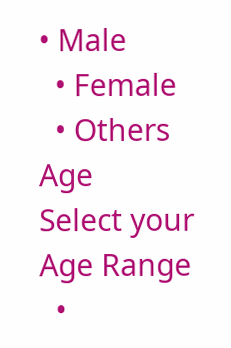• Male
  • Female
  • Others
Age
Select your Age Range
  •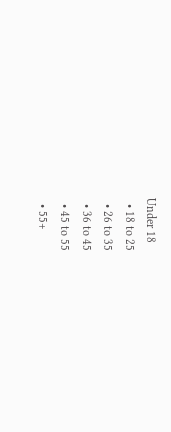Under 18
  • 18 to 25
  • 26 to 35
  • 36 to 45
  • 45 to 55
  • 55+